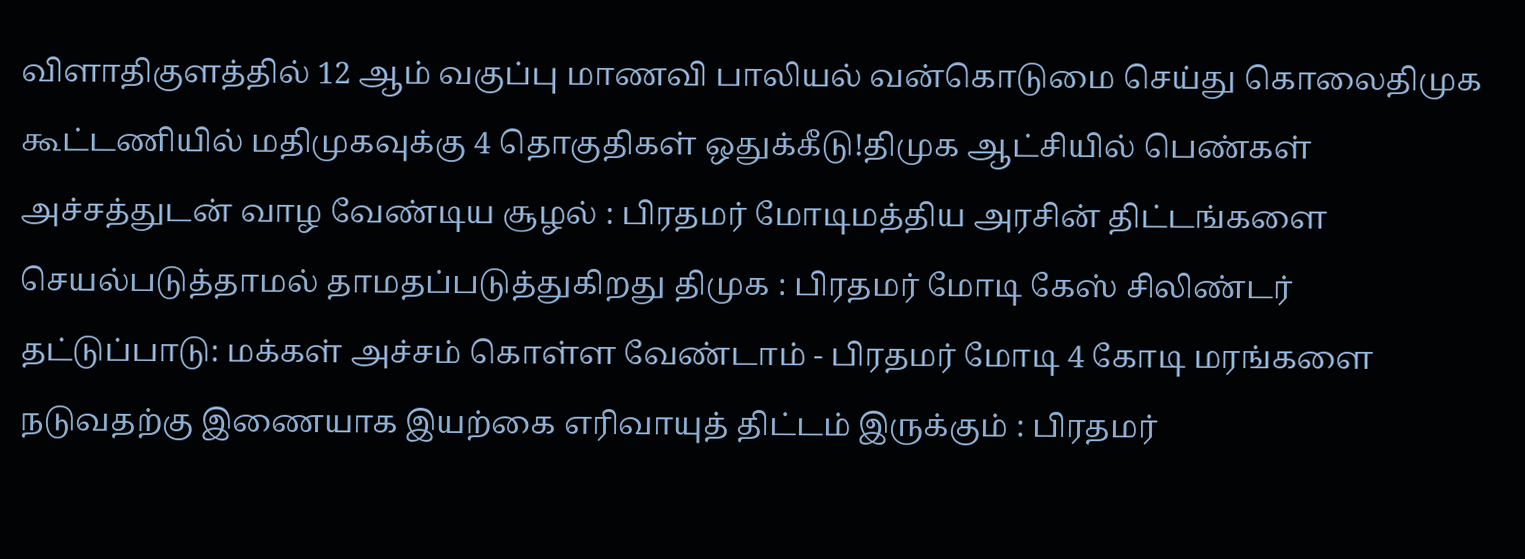விளாதிகுளத்தில் 12 ஆம் வகுப்பு மாணவி பாலியல் வன்கொடுமை செய்து கொலைதிமுக கூட்டணியில் மதிமுகவுக்கு 4 தொகுதிகள் ஒதுக்கீடு!திமுக ஆட்சியில் பெண்கள் அச்சத்துடன் வாழ வேண்டிய சூழல் : பிரதமர் மோடிமத்திய அரசின் திட்டங்களை செயல்படுத்தாமல் தாமதப்படுத்துகிறது திமுக : பிரதமர் மோடி கேஸ் சிலிண்டர் தட்டுப்பாடு: மக்கள் அச்சம் கொள்ள வேண்டாம் - பிரதமர் மோடி 4 கோடி மரங்களை நடுவதற்கு இணையாக இயற்கை எரிவாயுத் திட்டம் இருக்கும் : பிரதமர்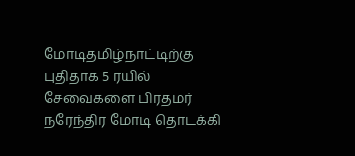மோடிதமிழ்நாட்டிற்கு புதிதாக 5 ரயில் சேவைகளை பிரதமர் நரேந்திர மோடி தொடக்கி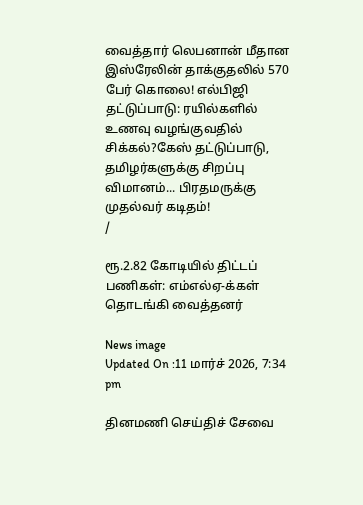வைத்தார் லெபனான் மீதான இஸ்ரேலின் தாக்குதலில் 570 பேர் கொலை! எல்பிஜி தட்டுப்பாடு: ரயில்களில் உணவு வழங்குவதில் சிக்கல்?கேஸ் தட்டுப்பாடு, தமிழர்களுக்கு சிறப்பு விமானம்... பிரதமருக்கு முதல்வர் கடிதம்!
/

ரூ.2.82 கோடியில் திட்டப் பணிகள்: எம்எல்ஏ-க்கள் தொடங்கி வைத்தனர்

News image
Updated On :11 மார்ச் 2026, 7:34 pm

தினமணி செய்திச் சேவை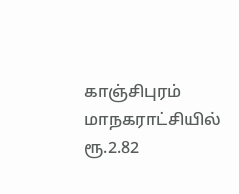காஞ்சிபுரம் மாநகராட்சியில் ரூ.2.82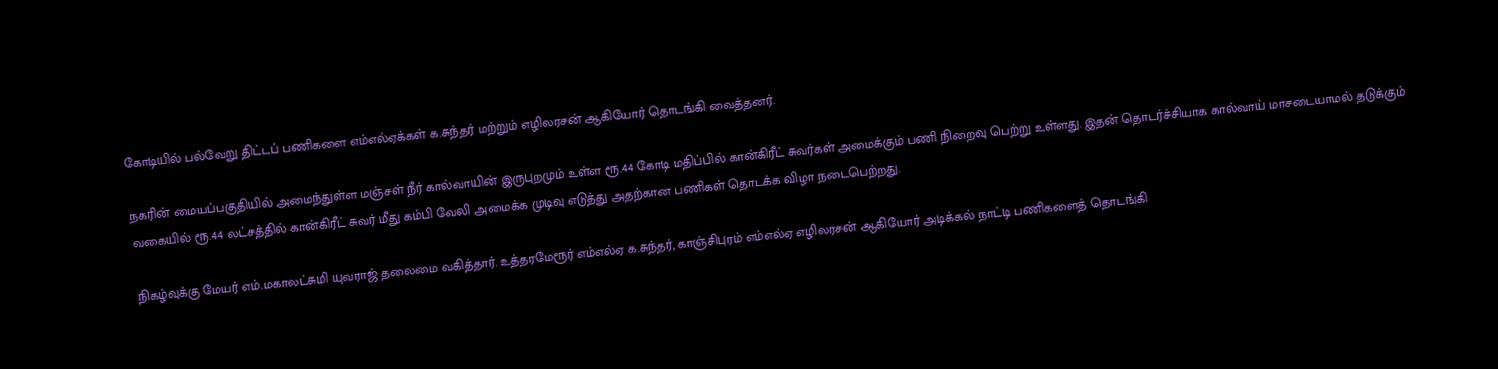கோடியில் பல்வேறு திட்டப் பணிகளை எம்எல்ஏக்கள் க.சுந்தர் மற்றும் எழிலரசன் ஆகியோர் தொடங்கி வைத்தனர்.

நகரின் மையப்பகுதியில் அமைந்துள்ள மஞ்சள் நீர் கால்வாயின் இருபுறமும் உள்ள ரூ.44 கோடி மதிப்பில் கான்கிரீட் சுவர்கள் அமைக்கும் பணி நிறைவு பெற்று உள்ளது. இதன் தொடர்ச்சியாக கால்வாய் மாசடையாமல் தடுக்கும் வகையில் ரூ.44 லட்சத்தில் கான்கிரீட் சுவர் மீது கம்பி வேலி அமைக்க முடிவு எடுத்து அதற்கான பணிகள் தொடக்க விழா நடைபெற்றது.

நிகழ்வுக்கு மேயர் எம்.மகாலட்சுமி யுவராஜ் தலைமை வகித்தார். உத்தரமேரூர் எம்எல்ஏ க.சுந்தர், காஞ்சிபுரம் எம்எல்ஏ எழிலரசன் ஆகியோர் அடிக்கல் நாட்டி பணிகளைத் தொடங்கி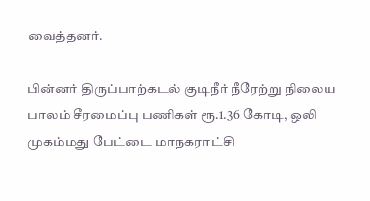வைத்தனர்.

பின்னர் திருப்பாற்கடல் குடிநீர் நீரேற்று நிலைய பாலம் சீரமைப்பு பணிகள் ரூ.1.36 கோடி, ஒலி முகம்மது பேட்டை மாநகராட்சி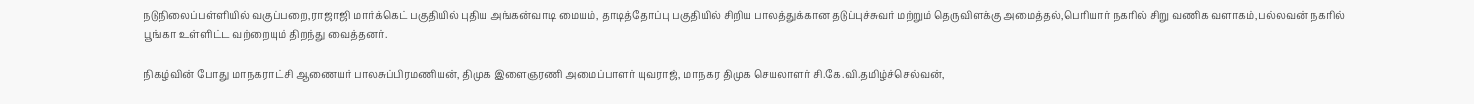நடுநிலைப்பள்ளியில் வகுப்பறை,ராஜாஜி மார்க்கெட் பகுதியில் புதிய அங்கன்வாடி மையம், தாடித்தோப்பு பகுதியில் சிறிய பாலத்துக்கான தடுப்புச்சுவர் மற்றும் தெருவிளக்கு அமைத்தல்,பெரியார் நகரில் சிறு வணிக வளாகம்,பல்லவன் நகரில் பூங்கா உள்ளிட்ட வற்றையும் திறந்து வைத்தனர்.

நிகழ்வின் போது மாநகராட்சி ஆணையர் பாலசுப்பிரமணியன், திமுக இளைஞரணி அமைப்பாளர் யுவராஜ், மாநகர திமுக செயலாளர் சி.கே.வி.தமிழ்ச்செல்வன்,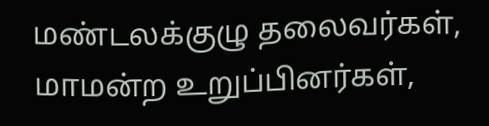மண்டலக்குழு தலைவர்கள், மாமன்ற உறுப்பினர்கள்,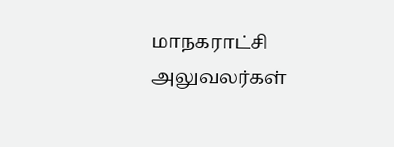மாநகராட்சி அலுவலர்கள்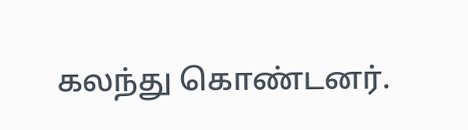கலந்து கொண்டனர்.